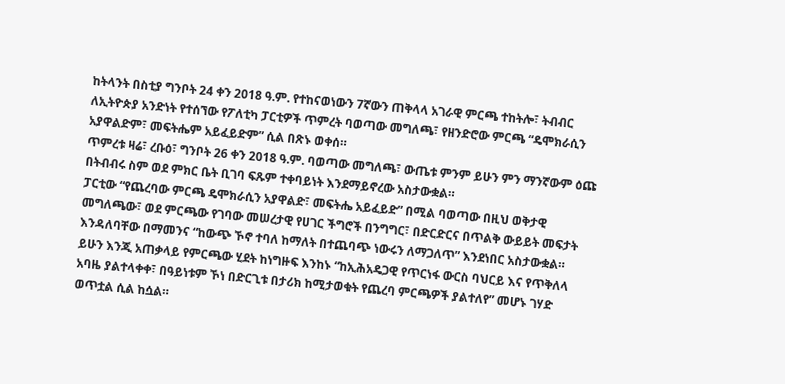ከትላንት በስቲያ ግንቦት 24 ቀን 2018 ዓ.ም. የተከናወነውን 7ኛውን ጠቅላላ አገራዊ ምርጫ ተከትሎ፣ ትብብር ለኢትዮጵያ አንድነት የተሰኘው የፖለቲካ ፓርቲዎች ጥምረት ባወጣው መግለጫ፣ የዘንድሮው ምርጫ “ዴሞክራሲን አያዋልድም፣ መፍትሔም አይፈይድም” ሲል በጽኑ ወቀሰ።
ጥምረቱ ዛሬ፣ ረቡዕ፣ ግንቦት 26 ቀን 2018 ዓ.ም. ባወጣው መግለጫ፣ ውጤቱ ምንም ይሁን ምን ማንኛውም ዕጩ በትብብሩ ስም ወደ ምክር ቤት ቢገባ ፍጹም ተቀባይነት እንደማይኖረው አስታውቋል።
ፓርቲው “የጨረባው ምርጫ ዴሞክራሲን አያዋልድ፣ መፍትሔ አይፈይድ” በሚል ባወጣው በዚህ ወቅታዊ መግለጫው፣ ወደ ምርጫው የገባው መሠረታዊ የሀገር ችግሮች በንግግር፣ በድርድርና በጥልቅ ውይይት መፍታት እንዳለባቸው በማመንና “ከውጭ ኾኖ ተባለ ከማለት በተጨባጭ ነውሩን ለማጋለጥ” እንደነበር አስታውቋል።
ይሁን እንጂ አጠቃላይ የምርጫው ሂደት ከነግዙፍ እንከኑ “ከኢሕአዴጋዊ የጥርነፋ ውርስ ባህርይ እና የጥቅለላ አባዜ ያልተላቀቀ፣ በዓይነቱም ኾነ በድርጊቱ በታሪክ ከሚታወቁት የጨረባ ምርጫዎች ያልተለየ” መሆኑ ገሃድ ወጥቷል ሲል ከሷል።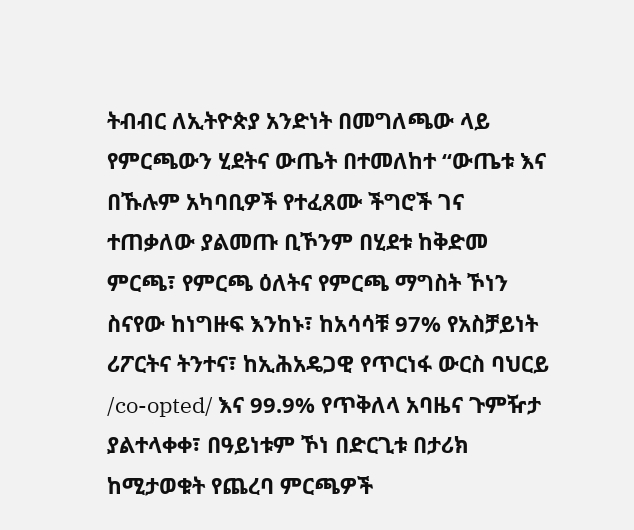ትብብር ለኢትዮጵያ አንድነት በመግለጫው ላይ የምርጫውን ሂደትና ውጤት በተመለከተ “ውጤቱ እና በኹሉም አካባቢዎች የተፈጸሙ ችግሮች ገና ተጠቃለው ያልመጡ ቢኾንም በሂደቱ ከቅድመ ምርጫ፣ የምርጫ ዕለትና የምርጫ ማግስት ኾነን ስናየው ከነግዙፍ እንከኑ፣ ከአሳሳቹ 97% የአስቻይነት ሪፖርትና ትንተና፣ ከኢሕአዴጋዊ የጥርነፋ ውርስ ባህርይ /co-opted/ እና 99.9% የጥቅለላ አባዜና ጉምዥታ ያልተላቀቀ፣ በዓይነቱም ኾነ በድርጊቱ በታሪክ ከሚታወቁት የጨረባ ምርጫዎች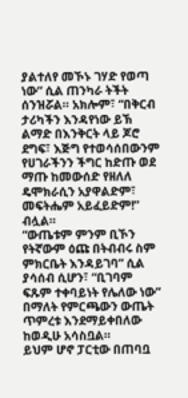ያልተለየ መኾኑ ገሃድ የወጣ ነው” ሲል ጠንካራ ትችት ሰንዝሯል። አክሎም፣ “በቅርብ ታሪካችን እንዳየነው ይኽ ልማድ በእንቅርት ላይ ጆሮ ደግፍ፣ እጅግ የተወሳሰበውንም የሀገራችንን ችግር ከድጡ ወደ ማጡ ከመውሰድ የዘለለ ዴሞክራሲን አያዋልድም፣ መፍትሔም አይፈይድም!” ብሏል።
“ውጤቱም ምንም ቢኾን የትኛውም ዕጩ በትብብሩ ስም ምክርቤት እንዳይገባ” ሲል ያሳሰብ ሲሆን፣ “ቢገባም ፍጹም ተቀባይነት የሌለው ነው” በማለት የምርጫውን ውጤት ጥምረቱ እንደማይቀበለው ከወዲሁ አሳስቧል።
ይህም ሆኖ ፓርቲው በጠባቧ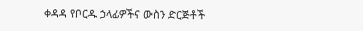ቀዳዳ የቦርዱ ኃላፊዎችና ውስን ድርጅቶች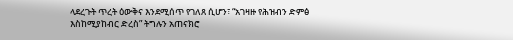ላደረጉት ጥረት ዕውቅና እንደሚሰጥ የገለጸ ሲሆን፣ “አገዛዙ የሕዝብን ድምፅ እስከሚያከብር ድረስ” ትግሉን አጠናክሮ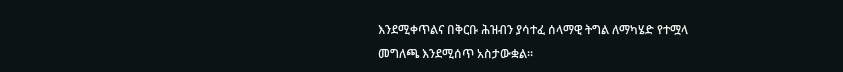እንደሚቀጥልና በቅርቡ ሕዝብን ያሳተፈ ሰላማዊ ትግል ለማካሄድ የተሟላ መግለጫ እንደሚሰጥ አስታውቋል።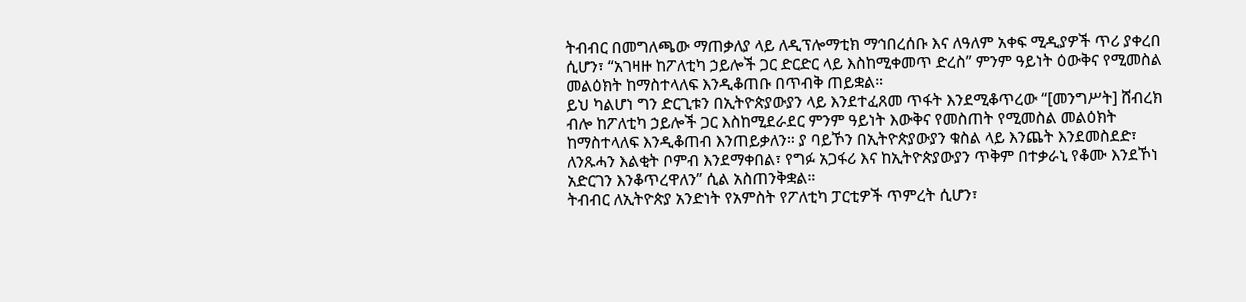ትብብር በመግለጫው ማጠቃለያ ላይ ለዲፕሎማቲክ ማኅበረሰቡ እና ለዓለም አቀፍ ሚዲያዎች ጥሪ ያቀረበ ሲሆን፣ “አገዛዙ ከፖለቲካ ኃይሎች ጋር ድርድር ላይ እስከሚቀመጥ ድረስ” ምንም ዓይነት ዕውቅና የሚመስል መልዕክት ከማስተላለፍ እንዲቆጠቡ በጥብቅ ጠይቋል።
ይህ ካልሆነ ግን ድርጊቱን በኢትዮጵያውያን ላይ እንደተፈጸመ ጥፋት እንደሚቆጥረው “[መንግሥት] ሸብረክ ብሎ ከፖለቲካ ኃይሎች ጋር እስከሚደራደር ምንም ዓይነት እውቅና የመስጠት የሚመስል መልዕክት ከማስተላለፍ እንዲቆጠብ እንጠይቃለን። ያ ባይኾን በኢትዮጵያውያን ቁስል ላይ እንጨት እንደመስደድ፣ ለንጹሓን እልቂት ቦምብ እንደማቀበል፣ የግፉ አጋፋሪ እና ከኢትዮጵያውያን ጥቅም በተቃራኒ የቆሙ እንደኾነ አድርገን እንቆጥረዋለን” ሲል አስጠንቅቋል።
ትብብር ለኢትዮጵያ አንድነት የአምስት የፖለቲካ ፓርቲዎች ጥምረት ሲሆን፣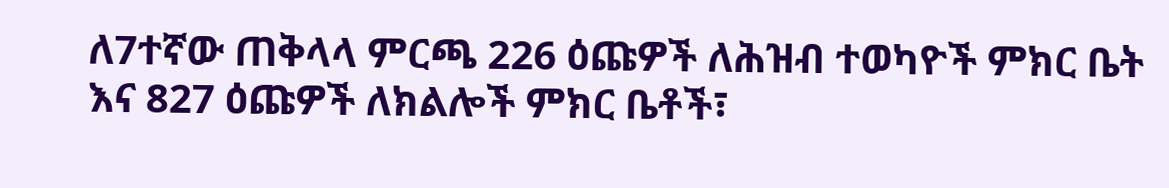ለ7ተኛው ጠቅላላ ምርጫ 226 ዕጩዎች ለሕዝብ ተወካዮች ምክር ቤት እና 827 ዕጩዎች ለክልሎች ምክር ቤቶች፣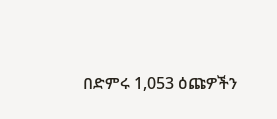በድምሩ 1,053 ዕጩዎችን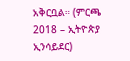አቅርቧል። (ምርጫ 2018 – ኢትዮጵያ ኢንሳይደር)